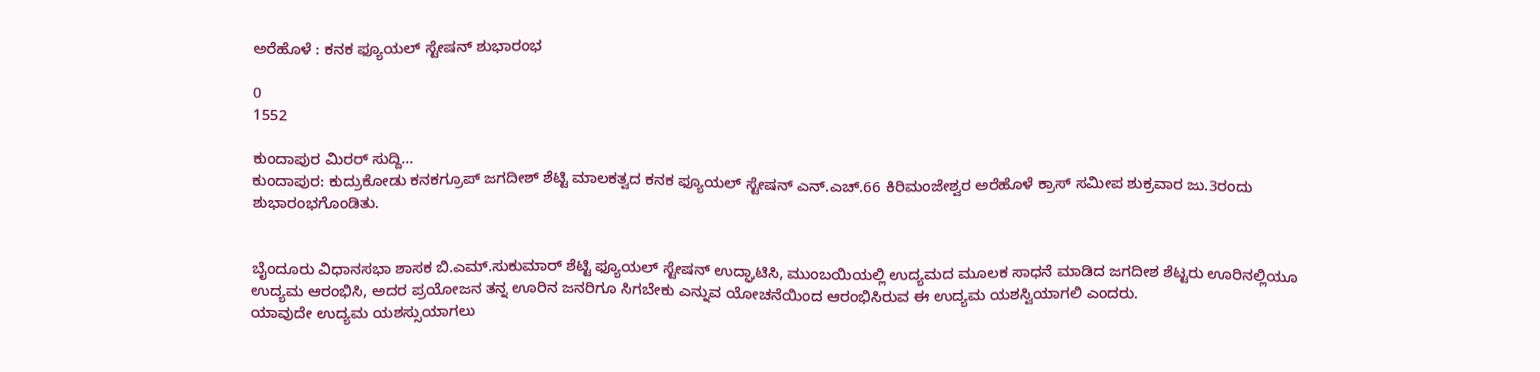ಅರೆಹೊಳೆ : ಕನಕ ಫ್ಯೂಯಲ್ ಸ್ಟೇಷನ್ ಶುಭಾರಂಭ

0
1552

ಕುಂದಾಪುರ ಮಿರರ್ ಸುದ್ದಿ…
ಕುಂದಾಪುರ: ಕುದ್ರುಕೋಡು ಕನಕಗ್ರೂಪ್ ಜಗದೀಶ್ ಶೆಟ್ಟಿ ಮಾಲಕತ್ವದ ಕನಕ ಫ್ಯೂಯಲ್ ಸ್ಟೇಷನ್ ಎನ್.ಎಚ್.66 ಕಿರಿಮಂಜೇಶ್ವರ ಅರೆಹೊಳೆ ಕ್ರಾಸ್ ಸಮೀಪ ಶುಕ್ರವಾರ ಜು.3ರಂದು ಶುಭಾರಂಭಗೊಂಡಿತು.


ಬೈಂದೂರು ವಿಧಾನಸಭಾ ಶಾಸಕ ಬಿ.ಎಮ್.ಸುಕುಮಾರ್ ಶೆಟ್ಟಿ ಫ್ಯೂಯಲ್ ಸ್ಟೇಷನ್ ಉದ್ಘಾಟಿಸಿ, ಮುಂಬಯಿಯಲ್ಲಿ ಉದ್ಯಮದ ಮೂಲಕ ಸಾಧನೆ ಮಾಡಿದ ಜಗದೀಶ ಶೆಟ್ಟರು ಊರಿನಲ್ಲಿಯೂ ಉದ್ಯಮ ಆರಂಭಿಸಿ, ಅದರ ಪ್ರಯೋಜನ ತನ್ನ ಊರಿನ ಜನರಿಗೂ ಸಿಗಬೇಕು ಎನ್ನುವ ಯೋಚನೆಯಿಂದ ಆರಂಭಿಸಿರುವ ಈ ಉದ್ಯಮ ಯಶಸ್ವಿಯಾಗಲಿ ಎಂದರು.
ಯಾವುದೇ ಉದ್ಯಮ ಯಶಸ್ಸುಯಾಗಲು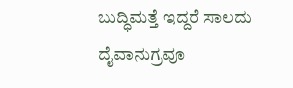ಬುದ್ಧಿಮತ್ತೆ ಇದ್ದರೆ ಸಾಲದು ದೈವಾನುಗ್ರವೂ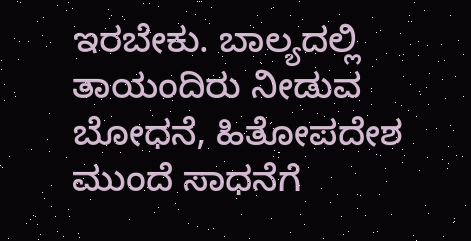ಇರಬೇಕು. ಬಾಲ್ಯದಲ್ಲಿ ತಾಯಂದಿರು ನೀಡುವ ಬೋಧನೆ, ಹಿತೋಪದೇಶ ಮುಂದೆ ಸಾಧನೆಗೆ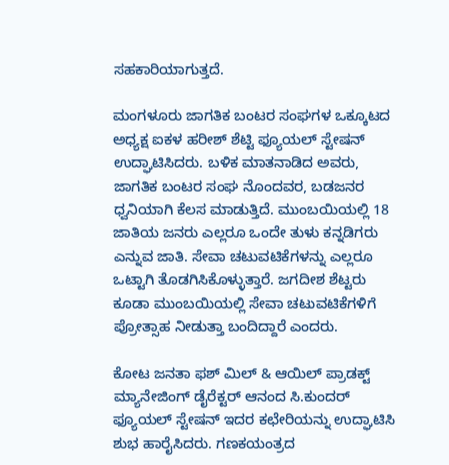ಸಹಕಾರಿಯಾಗುತ್ತದೆ.

ಮಂಗಳೂರು ಜಾಗತಿಕ ಬಂಟರ ಸಂಘಗಳ ಒಕ್ಕೂಟದ ಅಧ್ಯಕ್ಷ ಐಕಳ ಹರೀಶ್ ಶೆಟ್ಟಿ ಫ್ಯೂಯಲ್ ಸ್ಟೇಷನ್ ಉದ್ಘಾಟಿಸಿದರು. ಬಳಿಕ ಮಾತನಾಡಿದ ಅವರು, ಜಾಗತಿಕ ಬಂಟರ ಸಂಘ ನೊಂದವರ, ಬಡಜನರ ಧ್ವನಿಯಾಗಿ ಕೆಲಸ ಮಾಡುತ್ತಿದೆ. ಮುಂಬಯಿಯಲ್ಲಿ 18 ಜಾತಿಯ ಜನರು ಎಲ್ಲರೂ ಒಂದೇ ತುಳು ಕನ್ನಡಿಗರು ಎನ್ನುವ ಜಾತಿ. ಸೇವಾ ಚಟುವಟಿಕೆಗಳನ್ನು ಎಲ್ಲರೂ ಒಟ್ಟಾಗಿ ತೊಡಗಿಸಿಕೊಳ್ಳುತ್ತಾರೆ. ಜಗದೀಶ ಶೆಟ್ಟರು ಕೂಡಾ ಮುಂಬಯಿಯಲ್ಲಿ ಸೇವಾ ಚಟುವಟಿಕೆಗಳಿಗೆ ಪ್ರೋತ್ಸಾಹ ನೀಡುತ್ತಾ ಬಂದಿದ್ದಾರೆ ಎಂದರು.

ಕೋಟ ಜನತಾ ಫಶ್ ಮಿಲ್ & ಆಯಿಲ್ ಪ್ರಾಡಕ್ಟ್ ಮ್ಯಾನೇಜಿಂಗ್ ಡೈರೆಕ್ಟರ್ ಆನಂದ ಸಿ.ಕುಂದರ್ ಫ್ಯೂಯಲ್ ಸ್ಟೇಷನ್ ಇದರ ಕಛೇರಿಯನ್ನು ಉದ್ಘಾಟಿಸಿ ಶುಭ ಹಾರೈಸಿದರು. ಗಣಕಯಂತ್ರದ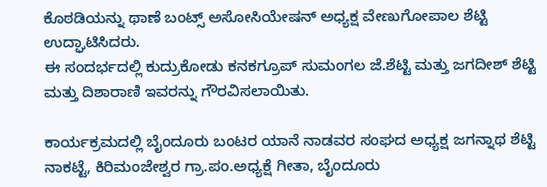ಕೊಠಡಿಯನ್ನು ಥಾಣೆ ಬಂಟ್ಸ್ ಅಸೋಸಿಯೇಷನ್ ಅಧ್ಯಕ್ಷ ವೇಣುಗೋಪಾಲ ಶೆಟ್ಟಿ ಉದ್ಘಾಟಿಸಿದರು.
ಈ ಸಂದರ್ಭದಲ್ಲಿ ಕುದ್ರುಕೋಡು ಕನಕಗ್ರೂಪ್ ಸುಮಂಗಲ ಜೆ.ಶೆಟ್ಟಿ ಮತ್ತು ಜಗದೀಶ್ ಶೆಟ್ಟಿ ಮತ್ತು ದಿಶಾರಾಣಿ ಇವರನ್ನು ಗೌರವಿಸಲಾಯಿತು.

ಕಾರ್ಯಕ್ರಮದಲ್ಲಿ ಬೈಂದೂರು ಬಂಟರ ಯಾನೆ ನಾಡವರ ಸಂಘದ ಅಧ್ಯಕ್ಷ ಜಗನ್ನಾಥ ಶೆಟ್ಟಿ ನಾಕಟ್ಟೆ, ಕಿರಿಮಂಜೇಶ್ವರ ಗ್ರಾ.ಪಂ.ಅಧ್ಯಕ್ಷೆ ಗೀತಾ, ಬೈಂದೂರು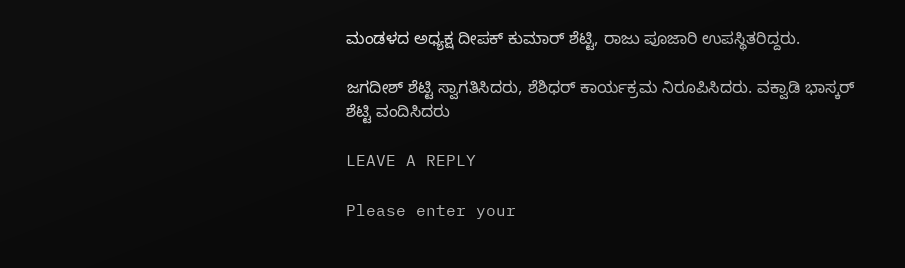ಮಂಡಳದ ಅಧ್ಯಕ್ಷ ದೀಪಕ್ ಕುಮಾರ್ ಶೆಟ್ಟಿ, ರಾಜು ಪೂಜಾರಿ ಉಪಸ್ಥಿತರಿದ್ದರು.

ಜಗದೀಶ್ ಶೆಟ್ಟಿ ಸ್ವಾಗತಿಸಿದರು, ಶೆಶಿಧರ್ ಕಾರ್ಯಕ್ರಮ ನಿರೂಪಿಸಿದರು. ವಕ್ವಾಡಿ ಭಾಸ್ಕರ್ ಶೆಟ್ಟಿ ವಂದಿಸಿದರು

LEAVE A REPLY

Please enter your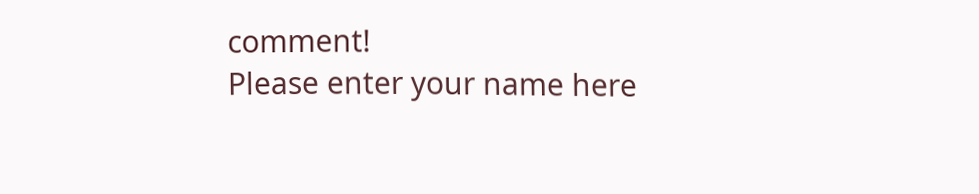comment!
Please enter your name here